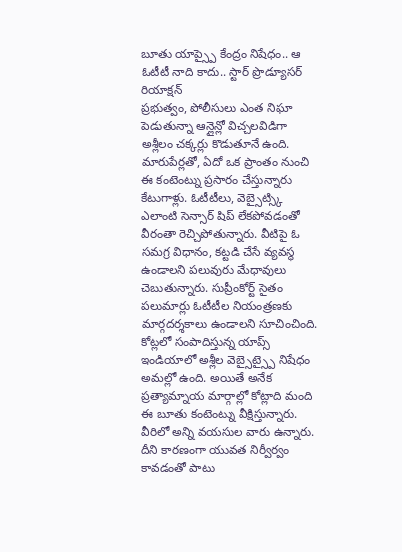బూతు యాప్స్పై కేంద్రం నిషేధం.. ఆ ఓటీటీ నాది కాదు.. స్టార్ ప్రొడ్యూసర్ రియాక్షన్
ప్రభుత్వం, పోలీసులు ఎంత నిఘా పెడుతున్నా ఆన్లైన్లో విచ్చలవిడిగా అశ్లీలం చక్కర్లు కొడుతూనే ఉంది. మారుపేర్లతో, ఏదో ఒక ప్రాంతం నుంచి ఈ కంటెంట్ను ప్రసారం చేస్తున్నారు కేటుగాళ్లు. ఓటీటీలు, వెబ్సైట్స్కి ఎలాంటి సెన్సార్ షిప్ లేకపోవడంతో వీరంతా రెచ్చిపోతున్నారు. వీటిపై ఓ సమగ్ర విధానం, కట్టడి చేసే వ్యవస్థ ఉండాలని పలువురు మేధావులు చెబుతున్నారు. సుప్రీంకోర్ట్ సైతం పలుమార్లు ఓటీటీల నియంత్రణకు మార్గదర్శకాలు ఉండాలని సూచించింది.
కోట్లలో సంపాదిస్తున్న యాప్స్
ఇండియాలో అశ్లీల వెబ్సైట్స్పై నిషేధం అమల్లో ఉంది. అయితే అనేక ప్రత్యామ్నాయ మార్గాల్లో కోట్లాది మంది ఈ బూతు కంటెంట్ను వీక్షిస్తున్నారు. వీరిలో అన్ని వయసుల వారు ఉన్నారు. దీని కారణంగా యువత నిర్వీర్వం కావడంతో పాటు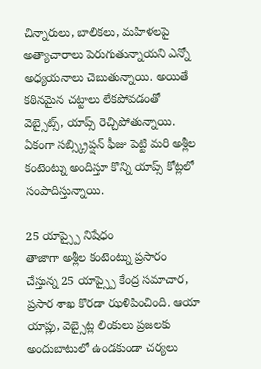చిన్నారులు, బాలికలు, మహిళలపై అత్యాచారాలు పెరుగుతున్నాయని ఎన్నో అధ్యయనాలు చెబుతున్నాయి. అయితే కఠినమైన చట్టాలు లేకపోవడంతో వెబ్సైట్స్, యాప్స్ రెచ్చిపోతున్నాయి. ఏకంగా సబ్స్క్రిప్షన్ ఫీజు పెట్టి మరి అశ్లీల కంటెంట్ను అందిస్తూ కొన్ని యాప్స్ కోట్లలో సంపాదిస్తున్నాయి.

25 యాప్స్పై నిషేధం
తాజాగా అశ్లీల కంటెంట్ను ప్రసారం చేస్తున్న 25 యాప్స్పై కేంద్ర సమాచార, ప్రసార శాఖ కొరడా ఝళిపించింది. ఆయా యాప్లు, వెబ్సైట్ల లింకులు ప్రజలకు అందుబాటులో ఉండకుండా చర్యలు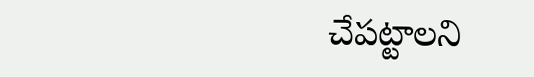చేపట్టాలని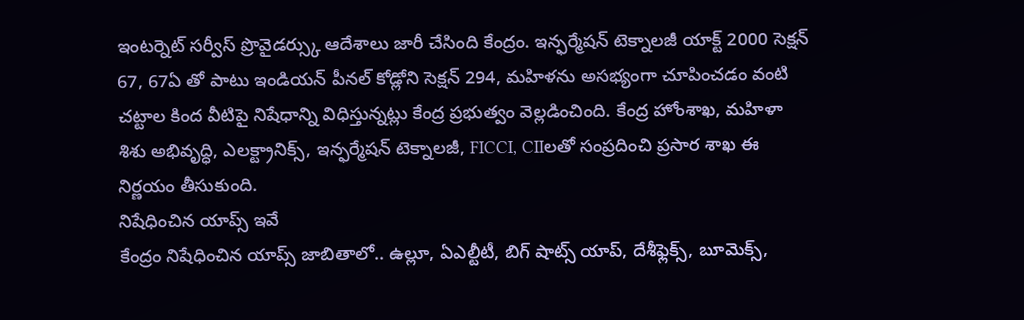ఇంటర్నెట్ సర్వీస్ ప్రొవైడర్స్కు ఆదేశాలు జారీ చేసింది కేంద్రం. ఇన్ఫర్మేషన్ టెక్నాలజీ యాక్ట్ 2000 సెక్షన్ 67, 67ఏ తో పాటు ఇండియన్ పీనల్ కోడ్లోని సెక్షన్ 294, మహిళను అసభ్యంగా చూపించడం వంటి చట్టాల కింద వీటిపై నిషేధాన్ని విధిస్తున్నట్లు కేంద్ర ప్రభుత్వం వెల్లడించింది. కేంద్ర హోంశాఖ, మహిళా శిశు అభివృద్ధి, ఎలక్ట్రానిక్స్, ఇన్ఫర్మేషన్ టెక్నాలజీ, FICCI, CIIలతో సంప్రదించి ప్రసార శాఖ ఈ నిర్ణయం తీసుకుంది.
నిషేధించిన యాప్స్ ఇవే
కేంద్రం నిషేధించిన యాప్స్ జాబితాలో.. ఉల్లూ, ఏఎల్టీటీ, బిగ్ షాట్స్ యాప్, దేశీఫ్లెక్స్, బూమెక్స్,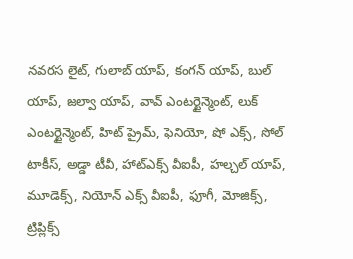నవరస లైట్, గులాబ్ యాప్, కంగన్ యాప్, బుల్ యాప్, జల్వా యాప్, వావ్ ఎంటర్టైన్మెంట్, లుక్ ఎంటర్టైన్మెంట్, హిట్ ప్రైమ్, ఫెనియో, షో ఎక్స్, సోల్ టాకీస్, అడ్డా టీవీ, హాట్ఎక్స్ వీఐపీ, హల్చల్ యాప్, మూడెక్స్, నియోన్ ఎక్స్ వీఐపీ, ఫూగీ, మోజిక్స్, ట్రిప్లిక్స్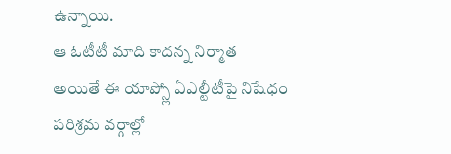ఉన్నాయి.
ఆ ఓటీటీ మాది కాదన్న నిర్మాత
అయితే ఈ యాప్స్లో ఏఎల్టీటీపై నిషేధం పరిశ్రమ వర్గాల్లో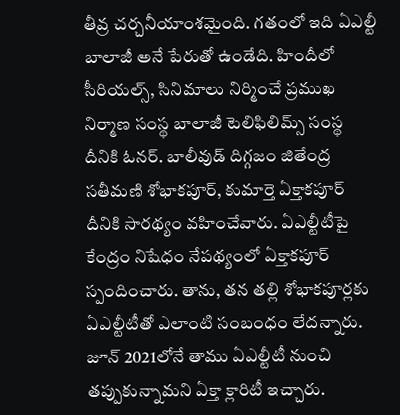తీవ్ర చర్చనీయాంశమైంది. గతంలో ఇది ఏఎల్టీ బాలాజీ అనే పేరుతో ఉండేది. హిందీలో సీరియల్స్, సినిమాలు నిర్మించే ప్రముఖ నిర్మాణ సంస్థ బాలాజీ టెలిఫిలిమ్స్ సంస్థ దీనికి ఓనర్. బాలీవుడ్ దిగ్గజం జితేంద్ర సతీమణి శోభాకపూర్, కుమార్తె ఏక్తాకపూర్ దీనికి సారథ్యం వహించేవారు. ఏఎల్టీటీపై కేంద్రం నిషేధం నేపథ్యంలో ఏక్తాకపూర్ స్పందించారు. తాను, తన తల్లి శోభాకపూర్లకు ఏఎల్టీటీతో ఎలాంటి సంబంధం లేదన్నారు. జూన్ 2021లోనే తాము ఏఎల్టీటీ నుంచి తప్పుకున్నామని ఏక్తా క్లారిటీ ఇచ్చారు.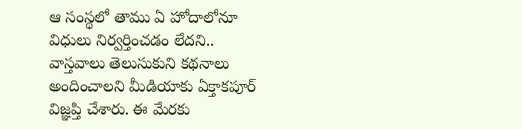ఆ సంస్థలో తాము ఏ హోదాలోనూ విధులు నిర్వర్తించడం లేదని.. వాస్తవాలు తెలుసుకుని కథనాలు అందించాలని మీడియాకు ఏక్తాకపూర్ విజ్ఞప్తి చేశారు. ఈ మేరకు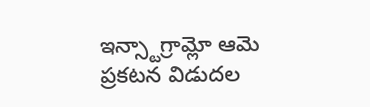ఇన్స్టాగ్రామ్లో ఆమె ప్రకటన విడుదల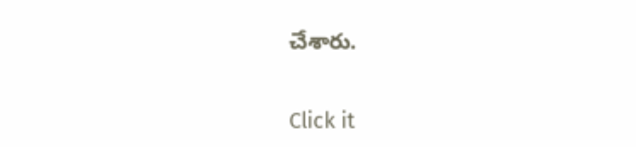చేశారు.


Click it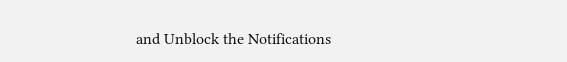and Unblock the Notifications